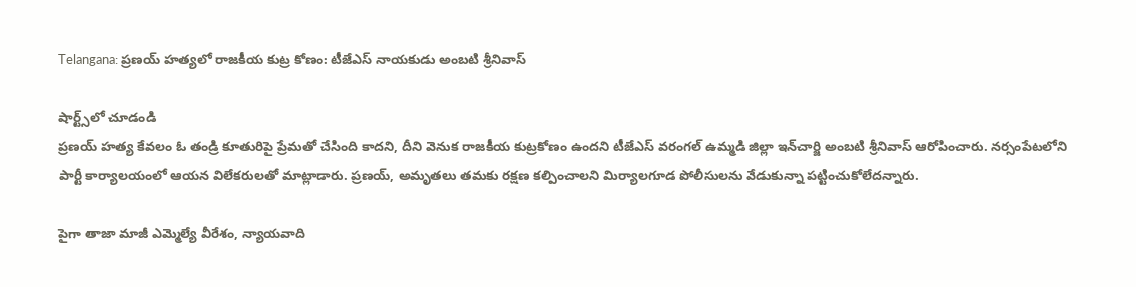Telangana: ప్రణయ్‌ హత్యలో రాజకీయ కుట్ర కోణం: టీజేఎస్‌ నాయకుడు అంబటి శ్రీనివాస్‌

షార్ట్స్‌లో చూడండి
ప్రణయ్‌ హత్య కేవలం ఓ తండ్రి కూతురిపై ప్రేమతో చేసింది కాదని, దీని వెనుక రాజకీయ కుట్రకోణం ఉందని టీజేఎస్‌ వరంగల్ ఉమ్మడి జిల్లా ఇన్‌చార్జి అంబటి శ్రీనివాస్‌ ఆరోపించారు. నర్సంపేటలోని పార్టీ కార్యాలయంలో ఆయన విలేకరులతో మాట్లాడారు. ప్రణయ్‌, అమృతలు తమకు రక్షణ కల్పించాలని మిర్యాలగూడ పోలీసులను వేడుకున్నా పట్టించుకోలేదన్నారు.

పైగా తాజా మాజీ ఎమ్మెల్యే వీరేశం, న్యాయవాది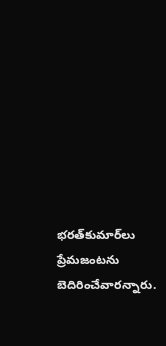భరత్‌కుమార్‌లు ప్రేమజంటను బెదిరించేవారన్నారు.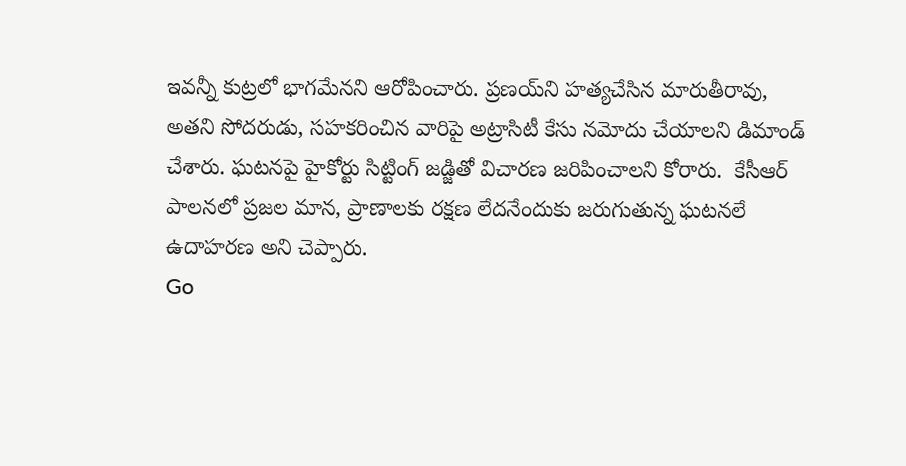ఇవన్నీ కుట్రలో భాగమేనని ఆరోపించారు. ప్రణయ్‌ని హత్యచేసిన మారుతీరావు, అతని సోదరుడు, సహకరించిన వారిపై అట్రాసిటీ కేసు నమోదు చేయాలని డిమాండ్‌ చేశారు. ఘటనపై హైకోర్టు సిట్టింగ్‌ జడ్జితో విచారణ జరిపించాలని కోరారు.  కేసీఆర్‌ పాలనలో ప్రజల మాన, ప్రాణాలకు రక్షణ లేదనేందుకు జరుగుతున్న ఘటనలే ఉదాహరణ అని చెప్పారు.
Go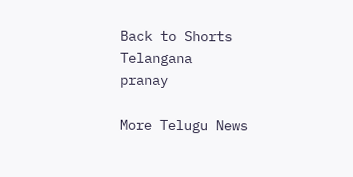Back to Shorts
Telangana
pranay

More Telugu News